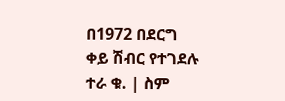በ1972 በደርግ ቀይ ሽብር የተገደሉ
ተራ ቁ. | ስም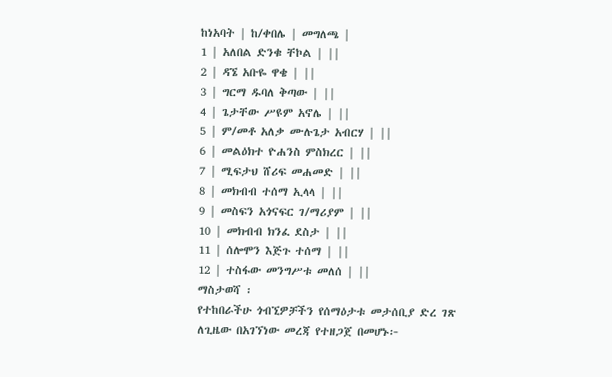ከነአባት | ከ/ቀበሌ | መግለጫ |
1 | አለበል ድንቁ ቸኮል | ||
2 | ዳኜ አቡዬ ዋቄ | ||
3 | ግርማ ዱባለ ቅጣው | ||
4 | ጌታቸው ሥዩም አኖሌ | ||
5 | ም/መቶ አለቃ ሙሉጌታ አብርሃ | ||
6 | መልዕክተ ዮሐንስ ምስክረር | ||
7 | ሚፍታህ ሸሪፍ መሐመድ | ||
8 | መክብብ ተሰማ ኢላላ | ||
9 | መስፍን አጎናፍር ገ/ማሪያም | ||
10 | መክብብ ክንፈ ደስታ | ||
11 | ሰሎሞን እጅጉ ተሰማ | ||
12 | ተስፋው መንግሥቱ መለሰ | ||
ማስታወሻ ፡
የተከበራችሁ ጎብኚዎቻችን የሰማዕታቱ መታሰቢያ ድረ ገጽ
ለጊዜው በአገኘነው መረጃ የተዘጋጀ በመሆኑ፦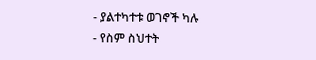- ያልተካተቱ ወገኖች ካሉ
- የስም ስህተት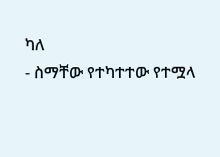ካለ
- ስማቸው የተካተተው የተሟላ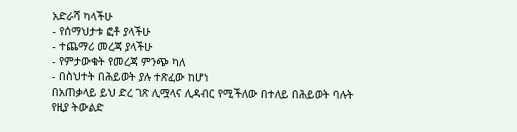አድራሻ ካላችሁ
- የሰማህታቱ ፎቶ ያላችሁ
- ተጨማሪ መረጃ ያላችሁ
- የምታውቁት የመረጃ ምንጭ ካለ
- በስህተት በሕይወት ያሉ ተጽፈው ከሆነ
በአጠቃላይ ይህ ድረ ገጽ ሊሟላና ሊዳብር የሚችለው በተለይ በሕይወት ባሉት
የዚያ ትውልድ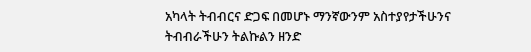አካላት ትብብርና ድጋፍ በመሆኑ ማንኛውንም አስተያየታችሁንና
ትብብራችሁን ትልኩልን ዘንድ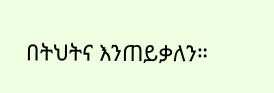በትህትና እንጠይቃለን።